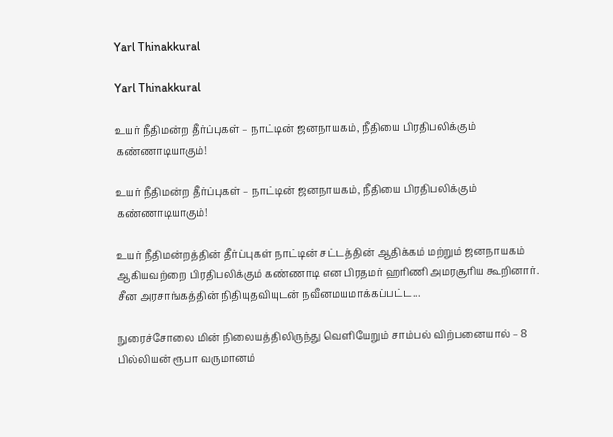Yarl Thinakkural

Yarl Thinakkural

உயர் நீதிமன்ற தீர்ப்புகள் – நாட்டின் ஜனநாயகம், நீதியை பிரதிபலிக்கும் கண்ணாடியாகும்!

உயர் நீதிமன்ற தீர்ப்புகள் – நாட்டின் ஜனநாயகம், நீதியை பிரதிபலிக்கும் கண்ணாடியாகும்!

உயர் நீதிமன்றத்தின் தீர்ப்புகள் நாட்டின் சட்டத்தின் ஆதிக்கம் மற்றும் ஜனநாயகம் ஆகியவற்றை பிரதிபலிக்கும் கண்ணாடி என பிரதமர் ஹரிணி அமரசூரிய கூறினார். சீன அரசாங்கத்தின் நிதியுதவியுடன் நவீனமயமாக்கப்பட்ட...

நுரைச்சோலை மின் நிலையத்திலிருந்து வெளியேறும் சாம்பல் விற்பனையால் – 8 பில்லியன் ரூபா வருமானம்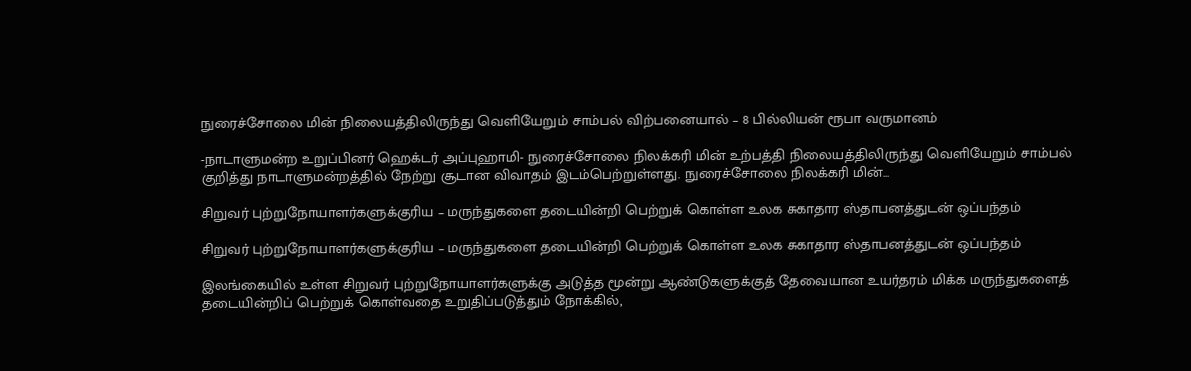நுரைச்சோலை மின் நிலையத்திலிருந்து வெளியேறும் சாம்பல் விற்பனையால் – 8 பில்லியன் ரூபா வருமானம்

-நாடாளுமன்ற உறுப்பினர் ஹெக்டர் அப்புஹாமி- நுரைச்சோலை நிலக்கரி மின் உற்பத்தி நிலையத்திலிருந்து வெளியேறும் சாம்பல் குறித்து நாடாளுமன்றத்தில் நேற்று சூடான விவாதம் இடம்பெற்றுள்ளது. நுரைச்சோலை நிலக்கரி மின்...

சிறுவர் புற்றுநோயாளர்களுக்குரிய – மருந்துகளை தடையின்றி பெற்றுக் கொள்ள உலக சுகாதார ஸ்தாபனத்துடன் ஒப்பந்தம்

சிறுவர் புற்றுநோயாளர்களுக்குரிய – மருந்துகளை தடையின்றி பெற்றுக் கொள்ள உலக சுகாதார ஸ்தாபனத்துடன் ஒப்பந்தம்

இலங்கையில் உள்ள சிறுவர் புற்றுநோயாளர்களுக்கு அடுத்த மூன்று ஆண்டுகளுக்குத் தேவையான உயர்தரம் மிக்க மருந்துகளைத் தடையின்றிப் பெற்றுக் கொள்வதை உறுதிப்படுத்தும் நோக்கில்,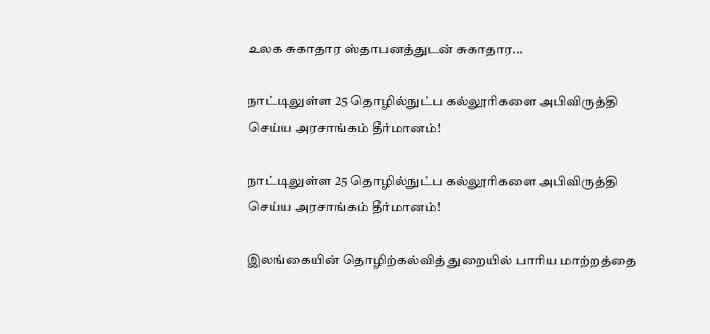உலக சுகாதார ஸ்தாபனத்துடன் சுகாதார...

நாட்டிலுள்ள 25 தொழில்நுட்ப கல்லூரிகளை அபிவிருத்தி செய்ய அரசாங்கம் தீர்மானம்!

நாட்டிலுள்ள 25 தொழில்நுட்ப கல்லூரிகளை அபிவிருத்தி செய்ய அரசாங்கம் தீர்மானம்!

இலங்கையின் தொழிற்கல்வித் துறையில் பாரிய மாற்றத்தை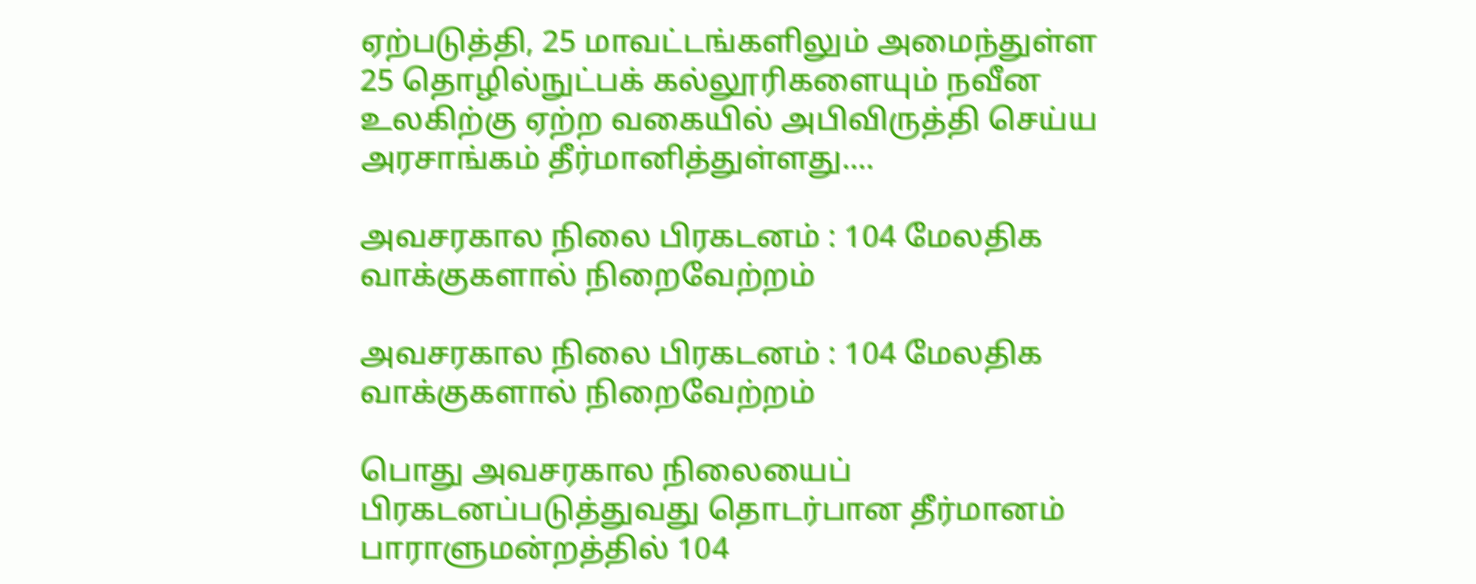ஏற்படுத்தி, 25 மாவட்டங்களிலும் அமைந்துள்ள 25 தொழில்நுட்பக் கல்லூரிகளையும் நவீன உலகிற்கு ஏற்ற வகையில் அபிவிருத்தி செய்ய அரசாங்கம் தீர்மானித்துள்ளது....

அவசரகால நிலை பிரகடனம் : 104 மேலதிக வாக்குகளால் நிறைவேற்றம்

அவசரகால நிலை பிரகடனம் : 104 மேலதிக வாக்குகளால் நிறைவேற்றம்

பொது அவசரகால நிலையைப் பிரகடனப்படுத்துவது தொடர்பான தீர்மானம் பாராளுமன்றத்தில் 104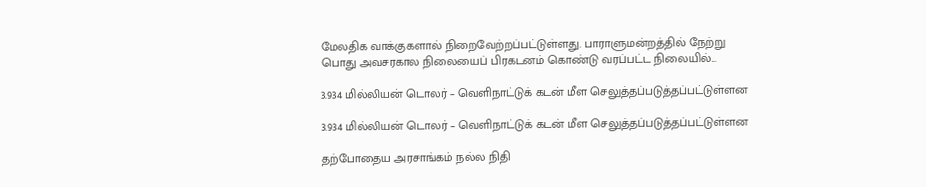மேலதிக வாக்குகளால் நிறைவேற்றப்பட்டுள்ளது. பாராளுமன்றத்தில் நேற்று பொது அவசரகால நிலையைப் பிரகடனம் கொண்டு வரப்பட்ட நிலையில்...

3.934 மில்லியன் டொலர் – வெளிநாட்டுக் கடன் மீள செலுத்தப்படுத்தப்பட்டுள்ளன

3.934 மில்லியன் டொலர் – வெளிநாட்டுக் கடன் மீள செலுத்தப்படுத்தப்பட்டுள்ளன

தற்போதைய அரசாங்கம் நல்ல நிதி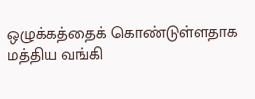ஒழுக்கத்தைக் கொண்டுள்ளதாக மத்திய வங்கி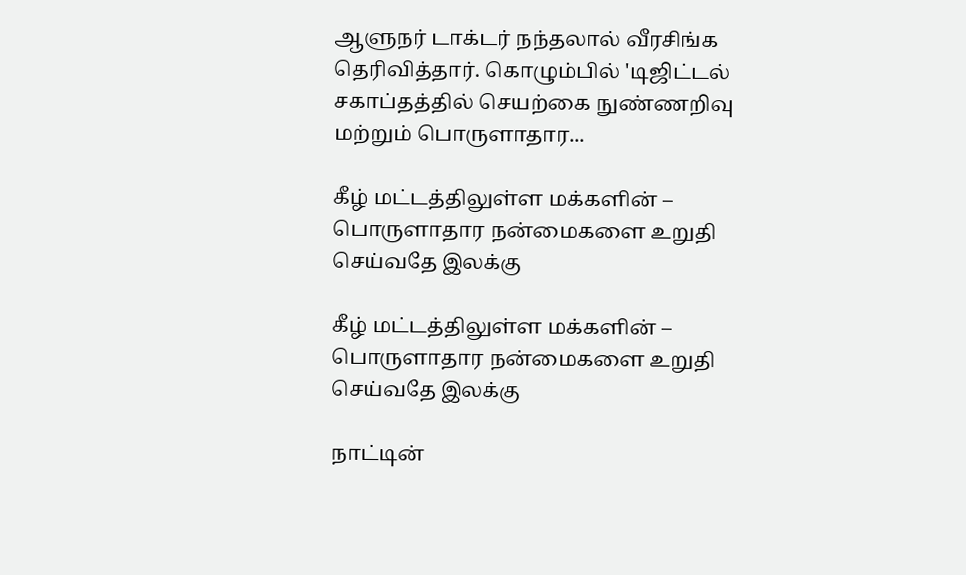ஆளுநர் டாக்டர் நந்தலால் வீரசிங்க தெரிவித்தார். கொழும்பில் 'டிஜிட்டல் சகாப்தத்தில் செயற்கை நுண்ணறிவு மற்றும் பொருளாதார...

கீழ் மட்டத்திலுள்ள மக்களின் – பொருளாதார நன்மைகளை உறுதி செய்வதே இலக்கு

கீழ் மட்டத்திலுள்ள மக்களின் – பொருளாதார நன்மைகளை உறுதி செய்வதே இலக்கு

நாட்டின்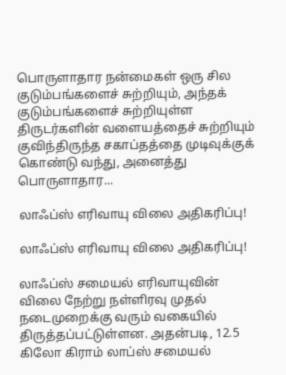பொருளாதார நன்மைகள் ஒரு சில குடும்பங்களைச் சுற்றியும், அந்தக் குடும்பங்களைச் சுற்றியுள்ள திருடர்களின் வளையத்தைச் சுற்றியும் குவிந்திருந்த சகாப்தத்தை முடிவுக்குக் கொண்டு வந்து, அனைத்து பொருளாதார...

லாஃப்ஸ் எரிவாயு விலை அதிகரிப்பு!

லாஃப்ஸ் எரிவாயு விலை அதிகரிப்பு!

லாஃப்ஸ் சமையல் எரிவாயுவின் விலை நேற்று நள்ளிரவு முதல் நடைமுறைக்கு வரும் வகையில் திருத்தப்பட்டுள்ளன. அதன்படி, 12.5 கிலோ கிராம் லாப்ஸ் சமையல்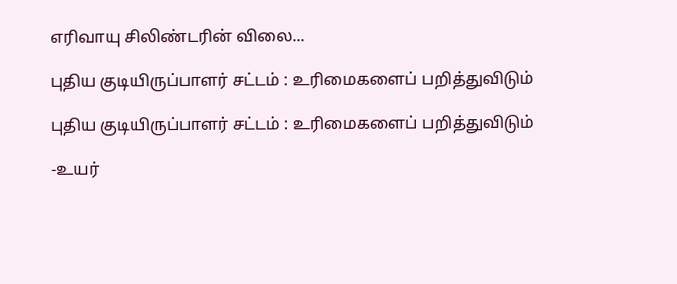எரிவாயு சிலிண்டரின் விலை...

புதிய குடியிருப்பாளர் சட்டம் : உரிமைகளைப் பறித்துவிடும்

புதிய குடியிருப்பாளர் சட்டம் : உரிமைகளைப் பறித்துவிடும்

-உயர்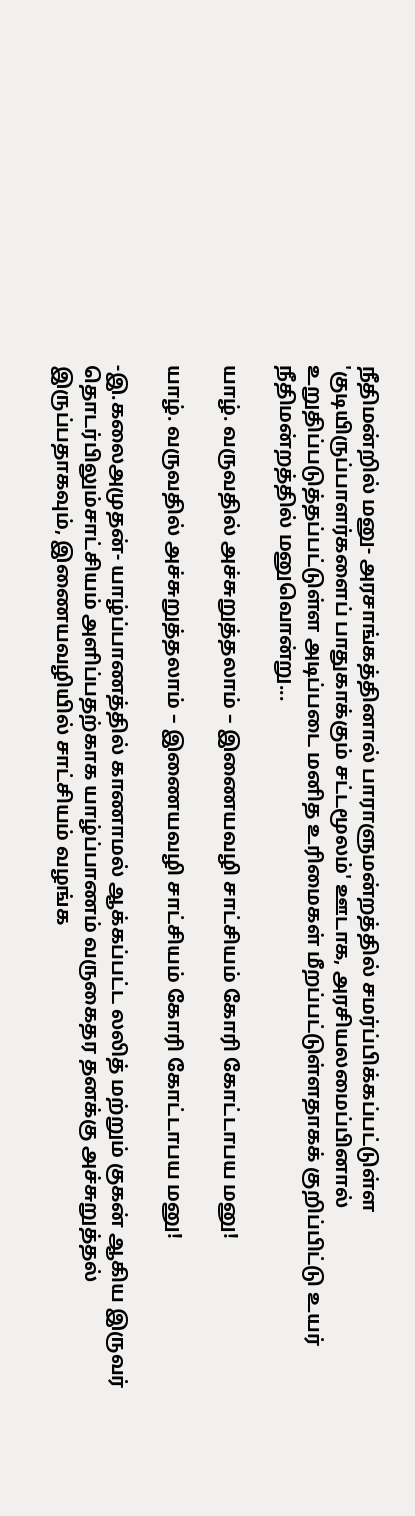நீதிமன்றில் மனு- அரசாங்கத்தினால் பாராளுமன்றத்தில் சமர்ப்பிக்கப்பட்டுள்ள 'குடியிருப்பாளர்களைப் பாதுகாக்கும் சட்டமூலம்' ஊடாக, அரசியலமைப்பினால் உறுதிப்படுத்தப்பட்டுள்ள அடிப்படை மனித உரிமைகள் மீறப்பட்டுள்ளதாகக் குறிப்பிட்டு உயர் நீதிமன்றத்தில் மனுவொன்று...

யாழ். வருவதில் அச்சுறுத்தலாம் – இணையவழி சாட்சியம் கோரி கோட்டாபய மனு!

யாழ். வருவதில் அச்சுறுத்தலாம் – இணையவழி சாட்சியம் கோரி கோட்டாபய மனு!

-இ.கலைஅமுதன்- யாழ்ப்பாணத்தில் காணாமல் ஆக்கப்பட்ட லலித் மற்றும் குகன் ஆகிய இருவர் தொடர்பிலும்சாட்சியம் அளிப்பதற்காக யாழ்ப்பாணம் வருகைதர தனக்கு அச்சுறுத்தல் இருப்பதாகவும், இணையவழியில் சாட்சியம் வழங்க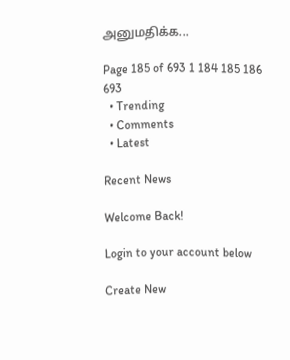அனுமதிக்க...

Page 185 of 693 1 184 185 186 693
  • Trending
  • Comments
  • Latest

Recent News

Welcome Back!

Login to your account below

Create New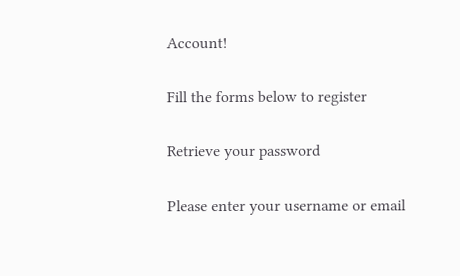Account!

Fill the forms below to register

Retrieve your password

Please enter your username or email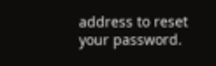address to reset your password.